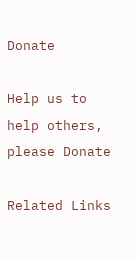Donate

Help us to help others, please Donate

Related Links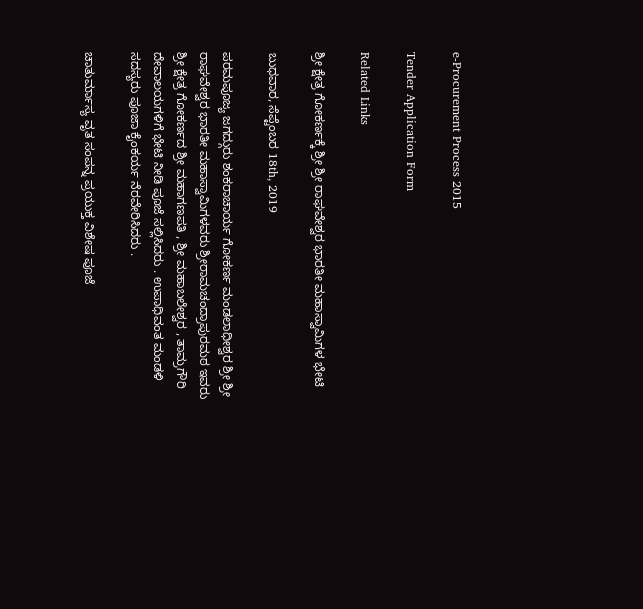e-Procurement Process 2015

Tender Application Form

Related Links

ಶ್ರೀ ಕ್ಷೇತ್ರ ಗೋಕರ್ಣಕ್ಕೆ ಶ್ರೀ ಶ್ರೀ ರಾಘವೇಶ್ವರ ಭಾರತೀ ಮಹಾಸ್ವಾಮಿಗಳ ಭೇಟಿ

ಬುಧವಾರ, ಸೆಪ್ಟೆಂಬರ 18th, 2019

ಪರಮಪೂಜ್ಯ ಜಗದ್ಗುರು ಶಂಕರಾಚಾರ್ಯ ಗೋಕರ್ಣ ಮಂಡಲಾಧೀಶ್ವರ ಶ್ರೀ ಶ್ರೀ ರಾಘವೇಶ್ವರ ಭಾರತೀ ಮಹಾಸ್ವಾಮಿಗಳವರು ಶ್ರೀರಾಮಚಂದ್ರಾಪುರಮಠ ಇವರು ಶ್ರೀ ಕ್ಷೇತ್ರ ಗೋಕರ್ಣದ ಶ್ರೀ ಮಹಾಗಣಪತಿ , ಶ್ರೀ ಮಹಾಬಲೇಶ್ವರ , ತಾಮ್ರಗೌರಿ ದೇವಾಲಯಗಳಿಗೆ ಭೇಟಿ ನೀಡಿ ಪೂಜೆ ಸಲ್ಲಿಸಿದರು . ಉಪಾಧಿವಂತ ಮಂಡಳಿ ಸದಸ್ಯರು ಪೂಜಾ ಕೈಂಕರ್ಯ ನೆರವೇರಿಸಿದರು .

ಚಾತುರ್ಮಾಸ್ಯ ವೃತ ಸಂಪನ್ನ ಪ್ರಯುಕ್ತ ವಿಶೇಷ ಪೂಜೆ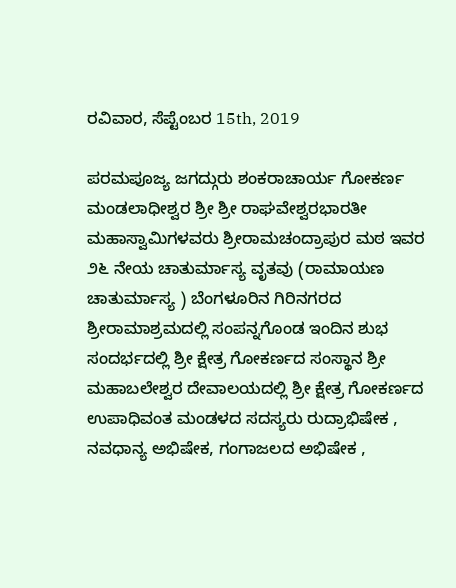ರವಿವಾರ, ಸೆಪ್ಟೆಂಬರ 15th, 2019

ಪರಮಪೂಜ್ಯ ಜಗದ್ಗುರು ಶಂಕರಾಚಾರ್ಯ ಗೋಕರ್ಣ ಮಂಡಲಾಧೀಶ್ವರ ಶ್ರೀ ಶ್ರೀ ರಾಘವೇಶ್ವರಭಾರತೀ ಮಹಾಸ್ವಾಮಿಗಳವರು ಶ್ರೀರಾಮಚಂದ್ರಾಪುರ ಮಠ ಇವರ ೨೬ ನೇಯ ಚಾತುರ್ಮಾಸ್ಯ ವೃತವು (ರಾಮಾಯಣ ಚಾತುರ್ಮಾಸ್ಯ ) ಬೆಂಗಳೂರಿನ ಗಿರಿನಗರದ ಶ್ರೀರಾಮಾಶ್ರಮದಲ್ಲಿ ಸಂಪನ್ನಗೊಂಡ ಇಂದಿನ ಶುಭ ಸಂದರ್ಭದಲ್ಲಿ ಶ್ರೀ ಕ್ಷೇತ್ರ ಗೋಕರ್ಣದ ಸಂಸ್ಥಾನ ಶ್ರೀ ಮಹಾಬಲೇಶ್ವರ ದೇವಾಲಯದಲ್ಲಿ ಶ್ರೀ ಕ್ಷೇತ್ರ ಗೋಕರ್ಣದ ಉಪಾಧಿವಂತ ಮಂಡಳದ ಸದಸ್ಯರು ರುದ್ರಾಭಿಷೇಕ , ನವಧಾನ್ಯ ಅಭಿಷೇಕ, ಗಂಗಾಜಲದ ಅಭಿಷೇಕ ,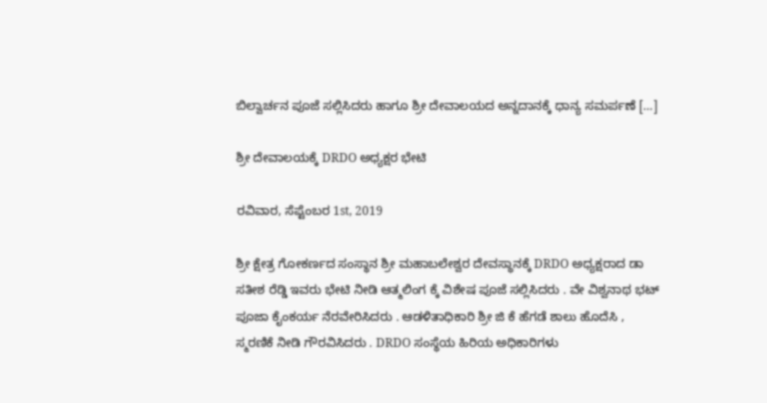ಬಿಲ್ವಾರ್ಚನ ಪೂಜೆ ಸಲ್ಲಿಸಿದರು ಹಾಗೂ ಶ್ರೀ ದೇವಾಲಯದ ಅನ್ನದಾನಕ್ಕೆ ಧಾನ್ಯ ಸಮರ್ಪಣೆ […]

ಶ್ರೀ ದೇವಾಲಯಕ್ಕೆ DRDO ಅಧ್ಯಕ್ಷರ ಭೇಟಿ

ರವಿವಾರ, ಸೆಪ್ಟೆಂಬರ 1st, 2019

ಶ್ರೀ ಕ್ಷೇತ್ರ ಗೋಕರ್ಣದ ಸಂಸ್ಥಾನ ಶ್ರೀ ಮಹಾಬಲೇಶ್ವರ ದೇವಸ್ಥಾನಕ್ಕೆ DRDO ಅಧ್ಯಕ್ಷರಾದ ಡಾ ಸತೀಶ ರೆಡ್ಡಿ ಇವರು ಭೇಟಿ ನೀಡಿ ಆತ್ಮಲಿಂಗ ಕ್ಕೆ ವಿಶೇಷ ಪೂಜೆ ಸಲ್ಲಿಸಿದರು . ವೇ ವಿಶ್ವನಾಥ ಭಟ್ ಪೂಜಾ ಕೈಂಕರ್ಯ ನೆರವೇರಿಸಿದರು . ಆಡಳಿತಾಧಿಕಾರಿ ಶ್ರೀ ಜಿ ಕೆ ಹೆಗಡೆ ಶಾಲು ಹೊದೆಸಿ , ಸ್ಮರಣಿಕೆ ನೀಡಿ ಗೌರವಿಸಿದರು . DRDO ಸಂಸ್ಥೆಯ ಹಿರಿಯ ಅಧಿಕಾರಿಗಳು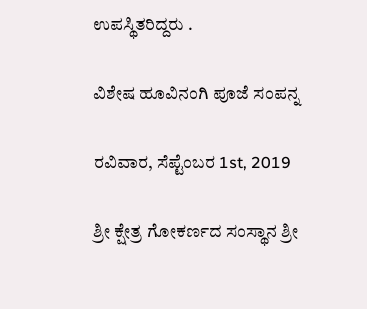ಉಪಸ್ಥಿತರಿದ್ದರು .

ವಿಶೇಷ ಹೂವಿನಂಗಿ ಪೂಜೆ ಸಂಪನ್ನ

ರವಿವಾರ, ಸೆಪ್ಟೆಂಬರ 1st, 2019

ಶ್ರೀ ಕ್ಷೇತ್ರ ಗೋಕರ್ಣದ ಸಂಸ್ಥಾನ ಶ್ರೀ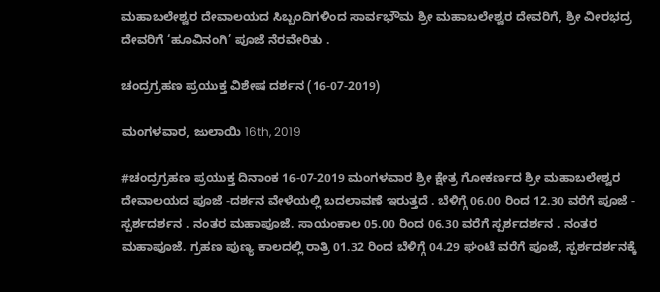ಮಹಾಬಲೇಶ್ವರ ದೇವಾಲಯದ ಸಿಬ್ಬಂದಿಗಳಿಂದ ಸಾರ್ವಭೌಮ ಶ್ರೀ ಮಹಾಬಲೇಶ್ವರ ದೇವರಿಗೆ, ಶ್ರೀ ವೀರಭದ್ರ ದೇವರಿಗೆ ‘ಹೂವಿನಂಗಿ’ ಪೂಜೆ ನೆರವೇರಿತು .

ಚಂದ್ರಗ್ರಹಣ ಪ್ರಯುಕ್ತ ವಿಶೇಷ ದರ್ಶನ (16-07-2019)

ಮಂಗಳವಾರ, ಜುಲಾಯಿ 16th, 2019

#ಚಂದ್ರಗ್ರಹಣ ಪ್ರಯುಕ್ತ ದಿನಾಂಕ 16-07-2019 ಮಂಗಳವಾರ ಶ್ರೀ ಕ್ಷೇತ್ರ ಗೋಕರ್ಣದ ಶ್ರೀ ಮಹಾಬಲೇಶ್ವರ ದೇವಾಲಯದ ಪೂಜೆ -ದರ್ಶನ ವೇಳೆಯಲ್ಲಿ ಬದಲಾವಣೆ ಇರುತ್ತದೆ . ಬೆಳಿಗ್ಗೆ 06.00 ರಿಂದ 12.30 ವರೆಗೆ ಪೂಜೆ - ಸ್ಪರ್ಶದರ್ಶನ . ನಂತರ ಮಹಾಪೂಜೆ. ಸಾಯಂಕಾಲ 05.00 ರಿಂದ 06.30 ವರೆಗೆ ಸ್ಪರ್ಶದರ್ಶನ . ನಂತರ ಮಹಾಪೂಜೆ. ಗ್ರಹಣ ಪುಣ್ಯ ಕಾಲದಲ್ಲಿ ರಾತ್ರಿ 01.32 ರಿಂದ ಬೆಳಿಗ್ಗೆ 04.29 ಘಂಟೆ ವರೆಗೆ ಪೂಜೆ, ಸ್ಪರ್ಶದರ್ಶನಕ್ಕೆ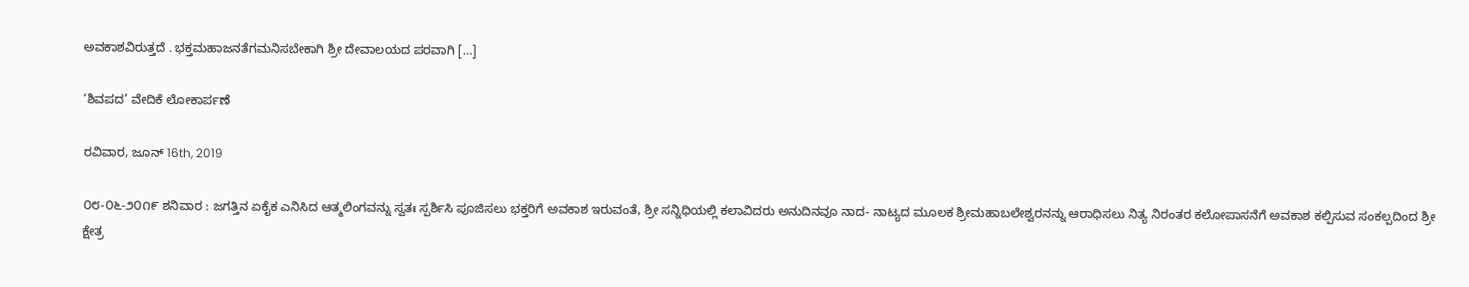ಅವಕಾಶವಿರುತ್ತದೆ . ಭಕ್ತಮಹಾಜನತೆಗಮನಿಸಬೇಕಾಗಿ ಶ್ರೀ ದೇವಾಲಯದ ಪರವಾಗಿ […]

‘ಶಿವಪದ’ ವೇದಿಕೆ ಲೋಕಾರ್ಪಣೆ

ರವಿವಾರ, ಜೂನ್ 16th, 2019

೦೮-೦೬-೨೦೧೯ ಶನಿವಾರ : ಜಗತ್ತಿನ ಏಕೈಕ ಎನಿಸಿದ ಆತ್ಮಲಿಂಗವನ್ನು ಸ್ವತಃ ಸ್ಪರ್ಶಿಸಿ ಪೂಜಿಸಲು ಭಕ್ತರಿಗೆ ಅವಕಾಶ ಇರುವಂತೆ, ಶ್ರೀ ಸನ್ನಿಧಿಯಲ್ಲಿ ಕಲಾವಿದರು ಅನುದಿನವೂ ನಾದ- ನಾಟ್ಯದ ಮೂಲಕ ಶ್ರೀಮಹಾಬಲೇಶ್ವರನನ್ನು ಆರಾಧಿಸಲು ನಿತ್ಯ ನಿರಂತರ ಕಲೋಪಾಸನೆಗೆ ಅವಕಾಶ ಕಲ್ಪಿಸುವ ಸಂಕಲ್ಪದಿಂದ ಶ್ರೀ ಕ್ಷೇತ್ರ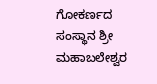ಗೋಕರ್ಣದ ಸಂಸ್ಥಾನ ಶ್ರೀ ಮಹಾಬಲೇಶ್ವರ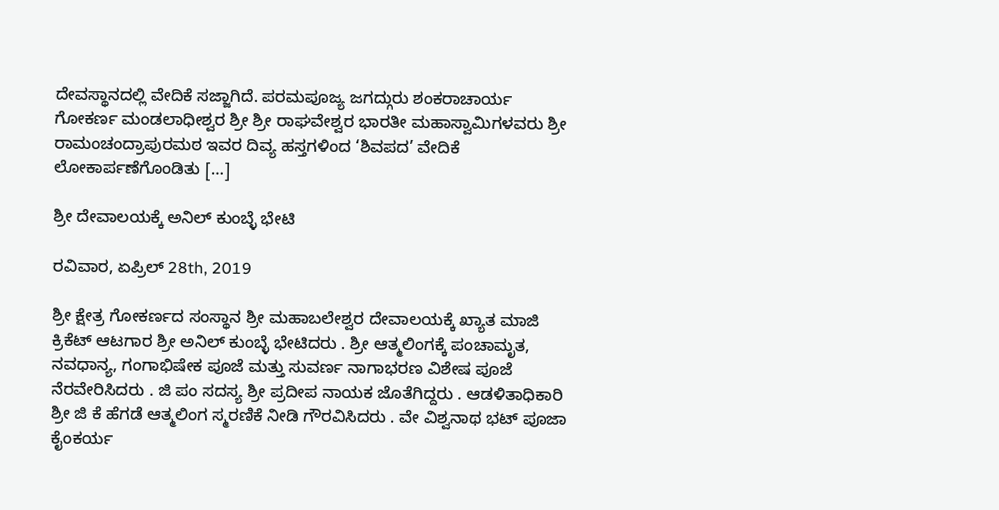ದೇವಸ್ಥಾನದಲ್ಲಿ ವೇದಿಕೆ ಸಜ್ಜಾಗಿದೆ. ಪರಮಪೂಜ್ಯ ಜಗದ್ಗುರು ಶಂಕರಾಚಾರ್ಯ ಗೋಕರ್ಣ ಮಂಡಲಾಧೀಶ್ವರ ಶ್ರೀ ಶ್ರೀ ರಾಘವೇಶ್ವರ ಭಾರತೀ ಮಹಾಸ್ವಾಮಿಗಳವರು ಶ್ರೀ ರಾಮಂಚಂದ್ರಾಪುರಮಠ ಇವರ ದಿವ್ಯ ಹಸ್ತಗಳಿಂದ ‘ಶಿವಪದ’ ವೇದಿಕೆ ಲೋಕಾರ್ಪಣೆಗೊಂಡಿತು […]

ಶ್ರೀ ದೇವಾಲಯಕ್ಕೆ ಅನಿಲ್ ಕುಂಬ್ಳೆ ಭೇಟಿ

ರವಿವಾರ, ಏಪ್ರಿಲ್ 28th, 2019

ಶ್ರೀ ಕ್ಷೇತ್ರ ಗೋಕರ್ಣದ ಸಂಸ್ಥಾನ ಶ್ರೀ ಮಹಾಬಲೇಶ್ವರ ದೇವಾಲಯಕ್ಕೆ ಖ್ಯಾತ ಮಾಜಿ ಕ್ರಿಕೆಟ್ ಆಟಗಾರ ಶ್ರೀ ಅನಿಲ್ ಕುಂಬ್ಳೆ ಭೇಟಿದರು . ಶ್ರೀ ಆತ್ಮಲಿಂಗಕ್ಕೆ ಪಂಚಾಮೃತ, ನವಧಾನ್ಯ, ಗಂಗಾಭಿಷೇಕ ಪೂಜೆ ಮತ್ತು ಸುವರ್ಣ ನಾಗಾಭರಣ ವಿಶೇಷ ಪೂಜೆ ನೆರವೇರಿಸಿದರು . ಜಿ ಪಂ ಸದಸ್ಯ ಶ್ರೀ ಪ್ರದೀಪ ನಾಯಕ ಜೊತೆಗಿದ್ದರು . ಆಡಳಿತಾಧಿಕಾರಿ ಶ್ರೀ ಜಿ ಕೆ ಹೆಗಡೆ ಆತ್ಮಲಿಂಗ ಸ್ಮರಣಿಕೆ ನೀಡಿ ಗೌರವಿಸಿದರು . ವೇ ವಿಶ್ವನಾಥ ಭಟ್ ಪೂಜಾ ಕೈಂಕರ್ಯ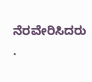ನೆರವೇರಿಸಿದರು .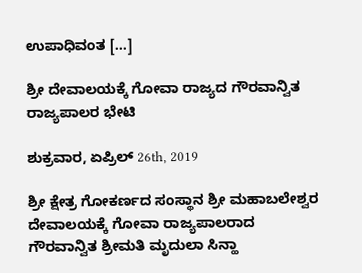ಉಪಾಧಿವಂತ […]

ಶ್ರೀ ದೇವಾಲಯಕ್ಕೆ ಗೋವಾ ರಾಜ್ಯದ ಗೌರವಾನ್ವಿತ ರಾಜ್ಯಪಾಲರ ಭೇಟಿ

ಶುಕ್ರವಾರ, ಏಪ್ರಿಲ್ 26th, 2019

ಶ್ರೀ ಕ್ಷೇತ್ರ ಗೋಕರ್ಣದ ಸಂಸ್ಥಾನ ಶ್ರೀ ಮಹಾಬಲೇಶ್ವರ ದೇವಾಲಯಕ್ಕೆ ಗೋವಾ ರಾಜ್ಯಪಾಲರಾದ ಗೌರವಾನ್ವಿತ ಶ್ರೀಮತಿ ಮೃದುಲಾ ಸಿನ್ಹಾ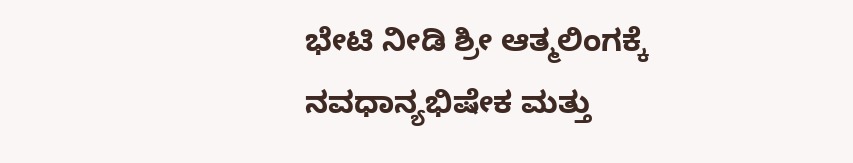ಭೇಟಿ ನೀಡಿ ಶ್ರೀ ಆತ್ಮಲಿಂಗಕ್ಕೆ ನವಧಾನ್ಯಭಿಷೇಕ ಮತ್ತು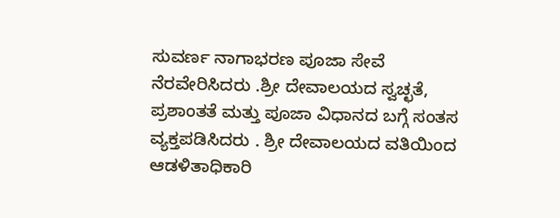ಸುವರ್ಣ ನಾಗಾಭರಣ ಪೂಜಾ ಸೇವೆ ನೆರವೇರಿಸಿದರು .ಶ್ರೀ ದೇವಾಲಯದ ಸ್ವಚ್ಛತೆ, ಪ್ರಶಾಂತತೆ ಮತ್ತು ಪೂಜಾ ವಿಧಾನದ ಬಗ್ಗೆ ಸಂತಸ ವ್ಯಕ್ತಪಡಿಸಿದರು . ಶ್ರೀ ದೇವಾಲಯದ ವತಿಯಿಂದ ಆಡಳಿತಾಧಿಕಾರಿ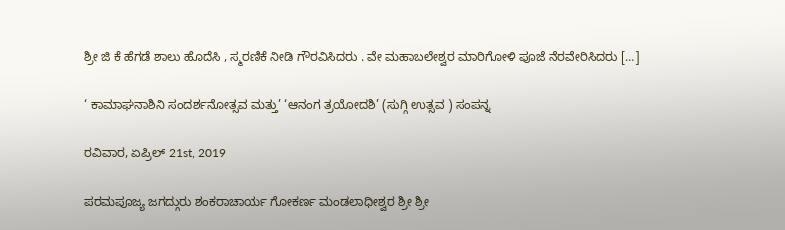ಶ್ರೀ ಜಿ ಕೆ ಹೆಗಡೆ ಶಾಲು ಹೊದೆಸಿ , ಸ್ಮರಣಿಕೆ ನೀಡಿ ಗೌರವಿಸಿದರು . ವೇ ಮಹಾಬಲೇಶ್ವರ ಮಾರಿಗೋಳಿ ಪೂಜೆ ನೆರವೇರಿಸಿದರು […]

‘ ಕಾಮಾಘನಾಶಿನಿ ಸಂದರ್ಶನೋತ್ಸವ ಮತ್ತು’ ‘ಆನಂಗ ತ್ರಯೋದಶಿ’ (ಸುಗ್ಗಿ ಉತ್ಸವ ) ಸಂಪನ್ನ

ರವಿವಾರ, ಏಪ್ರಿಲ್ 21st, 2019

ಪರಮಪೂಜ್ಯ ಜಗದ್ಗುರು ಶಂಕರಾಚಾರ್ಯ ಗೋಕರ್ಣ ಮಂಡಲಾಧೀಶ್ವರ ಶ್ರೀ ಶ್ರೀ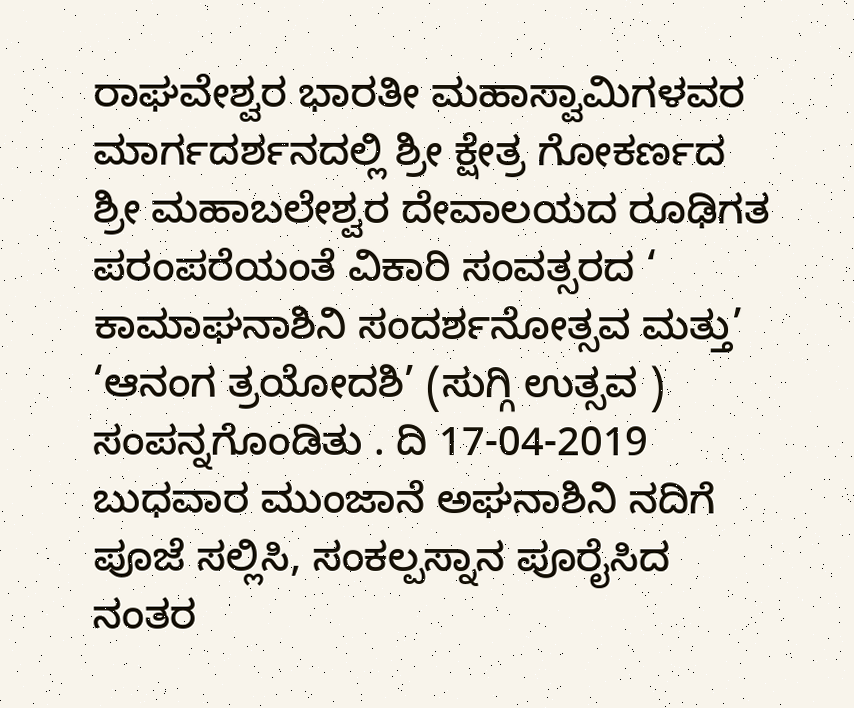ರಾಘವೇಶ್ವರ ಭಾರತೀ ಮಹಾಸ್ವಾಮಿಗಳವರ ಮಾರ್ಗದರ್ಶನದಲ್ಲಿ ಶ್ರೀ ಕ್ಷೇತ್ರ ಗೋಕರ್ಣದ ಶ್ರೀ ಮಹಾಬಲೇಶ್ವರ ದೇವಾಲಯದ ರೂಢಿಗತ ಪರಂಪರೆಯಂತೆ ವಿಕಾರಿ ಸಂವತ್ಸರದ ‘ ಕಾಮಾಘನಾಶಿನಿ ಸಂದರ್ಶನೋತ್ಸವ ಮತ್ತು’ ‘ಆನಂಗ ತ್ರಯೋದಶಿ’ (ಸುಗ್ಗಿ ಉತ್ಸವ ) ಸಂಪನ್ನಗೊಂಡಿತು . ದಿ 17-04-2019 ಬುಧವಾರ ಮುಂಜಾನೆ ಅಘನಾಶಿನಿ ನದಿಗೆ ಪೂಜೆ ಸಲ್ಲಿಸಿ, ಸಂಕಲ್ಪಸ್ನಾನ ಪೂರೈಸಿದ ನಂತರ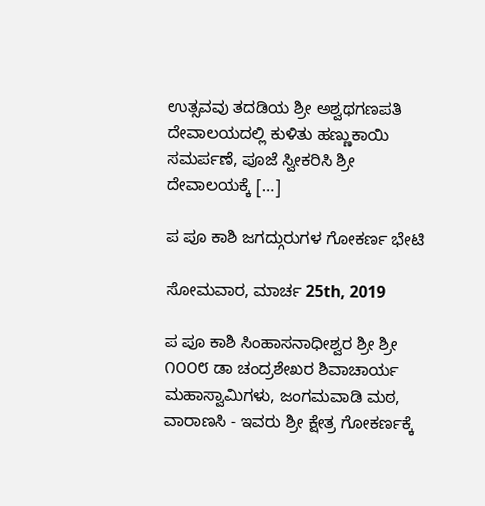ಉತ್ಸವವು ತದಡಿಯ ಶ್ರೀ ಅಶ್ವಥಗಣಪತಿ ದೇವಾಲಯದಲ್ಲಿ ಕುಳಿತು ಹಣ್ಣುಕಾಯಿ ಸಮರ್ಪಣೆ, ಪೂಜೆ ಸ್ವೀಕರಿಸಿ ಶ್ರೀ ದೇವಾಲಯಕ್ಕೆ […]

ಪ ಪೂ ಕಾಶಿ ಜಗದ್ಗುರುಗಳ ಗೋಕರ್ಣ ಭೇಟಿ

ಸೋಮವಾರ, ಮಾರ್ಚ 25th, 2019

ಪ ಪೂ ಕಾಶಿ ಸಿಂಹಾಸನಾಧೀಶ್ವರ ಶ್ರೀ ಶ್ರೀ ೧೦೦೮ ಡಾ ಚಂದ್ರಶೇಖರ ಶಿವಾಚಾರ್ಯ ಮಹಾಸ್ವಾಮಿಗಳು, ಜಂಗಮವಾಡಿ ಮಠ, ವಾರಾಣಸಿ - ಇವರು ಶ್ರೀ ಕ್ಷೇತ್ರ ಗೋಕರ್ಣಕ್ಕೆ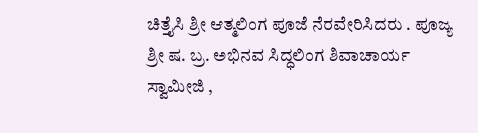ಚಿತ್ತೈಸಿ ಶ್ರೀ ಆತ್ಮಲಿಂಗ ಪೂಜೆ ನೆರವೇರಿಸಿದರು . ಪೂಜ್ಯ ಶ್ರೀ ಷ. ಬ್ರ. ಅಭಿನವ ಸಿದ್ಧಲಿಂಗ ಶಿವಾಚಾರ್ಯ ಸ್ವಾಮೀಜಿ ,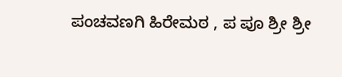ಪಂಚವಣಗಿ ಹಿರೇಮಠ , ಪ ಪೂ ಶ್ರೀ ಶ್ರೀ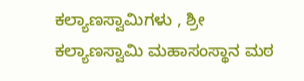ಕಲ್ಯಾಣಸ್ವಾಮಿಗಳು , ಶ್ರೀ ಕಲ್ಯಾಣಸ್ವಾಮಿ ಮಹಾಸಂಸ್ಥಾನ ಮಠ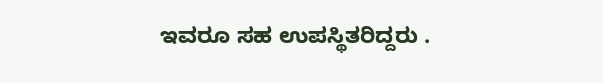ಇವರೂ ಸಹ ಉಪಸ್ಥಿತರಿದ್ದರು .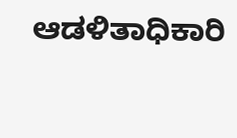ಆಡಳಿತಾಧಿಕಾರಿ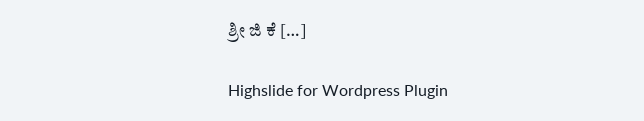ಶ್ರೀ ಜಿ ಕೆ […]

Highslide for Wordpress Plugin